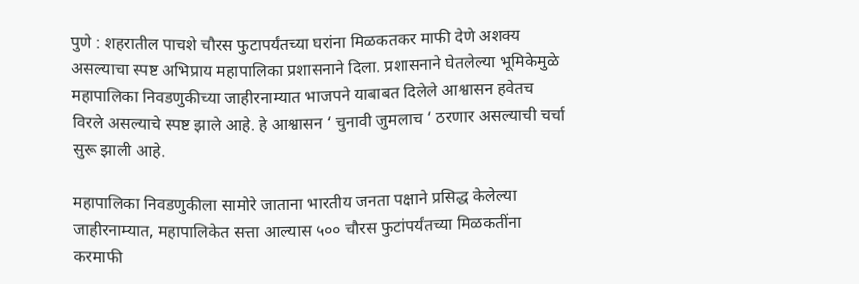पुणे : शहरातील पाचशे चौरस फुटापर्यंतच्या घरांना मिळकतकर माफी देणे अशक्य असल्याचा स्पष्ट अभिप्राय महापालिका प्रशासनाने दिला. प्रशासनाने घेतलेल्या भूमिकेमुळे महापालिका निवडणुकीच्या जाहीरनाम्यात भाजपने याबाबत दिलेले आश्वासन हवेतच विरले असल्याचे स्पष्ट झाले आहे. हे आश्वासन ‘ चुनावी जुमलाच ‘ ठरणार असल्याची चर्चा सुरू झाली आहे.

महापालिका निवडणुकीला सामोरे जाताना भारतीय जनता पक्षाने प्रसिद्ध केलेल्या जाहीरनाम्यात, महापालिकेत सत्ता आल्यास ५०० चौरस फुटांपर्यंतच्या मिळकतींना करमाफी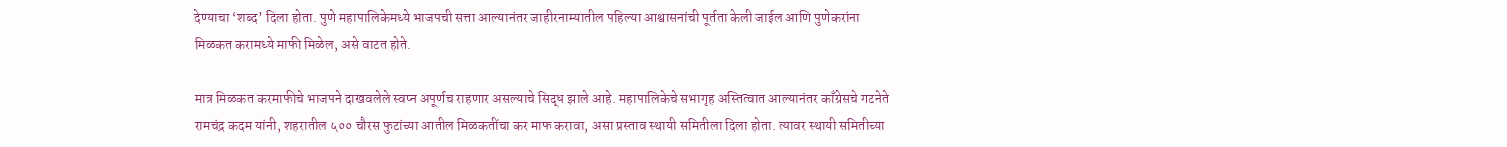देण्याचा ‘शब्द’ दिला होता. पुणे महापालिकेमध्ये भाजपची सत्ता आल्यानंतर जाहीरनाम्यातील पहिल्या आश्वासनांची पूर्तता केली जाईल आणि पुणेकरांना मिळकत करामध्ये माफी मिळेल, असे वाटत होते.

मात्र मिळकत करमाफीचे भाजपने दाखवलेले स्वप्न अपूर्णच राहणार असल्याचे सिद्ध झाले आहे. महापालिकेचे सभागृह अस्तित्वात आल्यानंतर काँग्रेसचे गटनेते रामचंद्र कदम यांनी, शहरातील ५०० चौरस फुटांच्या आतील मिळकतींचा कर माफ करावा, असा प्रस्ताव स्थायी समितीला दिला होता. त्यावर स्थायी समितीच्या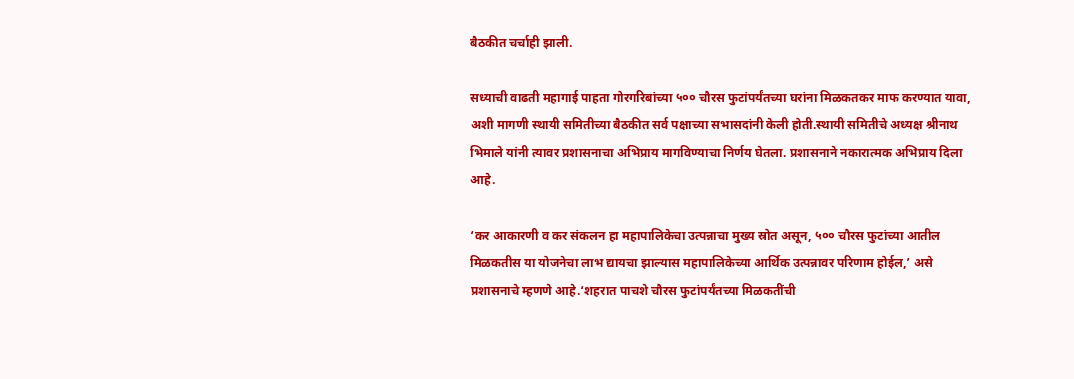बैठकीत चर्चाही झाली.

सध्याची वाढती महागाई पाहता गोरगरिबांच्या ५०० चौरस फुटांपर्यंतच्या घरांना मिळकतकर माफ करण्यात यावा, अशी मागणी स्थायी समितीच्या बैठकीत सर्व पक्षाच्या सभासदांनी केली होती.स्थायी समितीचे अध्यक्ष श्रीनाथ भिमाले यांनी त्यावर प्रशासनाचा अभिप्राय मागविण्याचा निर्णय घेतला. प्रशासनाने नकारात्मक अभिप्राय दिला आहे.

‘कर आकारणी व कर संकलन हा महापालिकेचा उत्पन्नाचा मुख्य स्रोत असून, ५०० चौरस फुटांच्या आतील मिळकतीस या योजनेचा लाभ द्यायचा झाल्यास महापालिकेच्या आर्थिक उत्पन्नावर परिणाम होईल,’ असे प्रशासनाचे म्हणणे आहे.‘शहरात पाचशे चौरस फुटांपर्यंतच्या मिळकतींची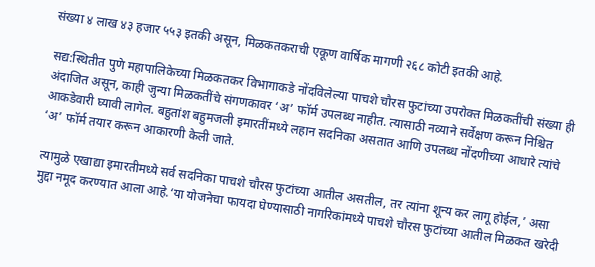संख्या ४ लाख ४३ हजार ५५३ इतकी असून, मिळकतकराची एकूण वार्षिक मागणी २६८ कोटी इतकी आहे.

सद्य:स्थितीत पुणे महापालिकेच्या मिळकतकर विभागाकडे नोंदविलेल्या पाचशे चौरस फुटांच्या उपरोक्त मिळकतींची संख्या ही अंदाजित असून, काही जुन्या मिळकतींचे संगणकावर ‘अ’ फॉर्म उपलब्ध नाहीत. त्यासाठी नव्याने सर्वेक्षण करून निश्चित आकडेवारी घ्यावी लागेल. बहुतांश बहुमजली इमारतींमध्ये लहान सदनिका असतात आणि उपलब्ध नोंदणीच्या आधारे त्यांचे ‘अ’ फॉर्म तयार करून आकारणी केली जाते.

त्यामुळे एखाद्या इमारतीमध्ये सर्व सदनिका पाचशे चौरस फुटांच्या आतील असतील, तर त्यांना शून्य कर लागू होईल,’ असा मुद्दा नमूद करण्यात आला आहे.‘या योजनेचा फायदा घेण्यासाठी नागरिकांमध्ये पाचशे चौरस फुटांच्या आतील मिळकत खरेदी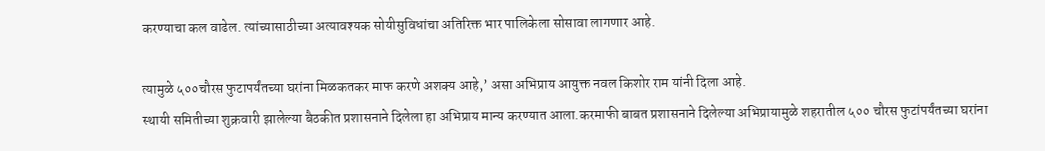करण्याचा कल वाढेल. त्यांच्यासाठीच्या अत्यावश्यक सोयीसुविधांचा अतिरिक्त भार पालिकेला सोसावा लागणार आहे.

त्यामुळे ५००चौरस फुटापर्यंतच्या घरांना मिळकतकर माफ करणे अशक्य आहे,’ असा अभिप्राय आयुक्त नवल किशोर राम यांनी दिला आहे.
स्थायी समितीच्या शुक्रवारी झालेल्या बैठकीत प्रशासनाने दिलेला हा अभिप्राय मान्य करण्यात आला.करमाफी बाबत प्रशासनाने दिलेल्या अभिप्रायामुळे शहरातील ५०० चौरस फुटांपर्यंतच्या घरांना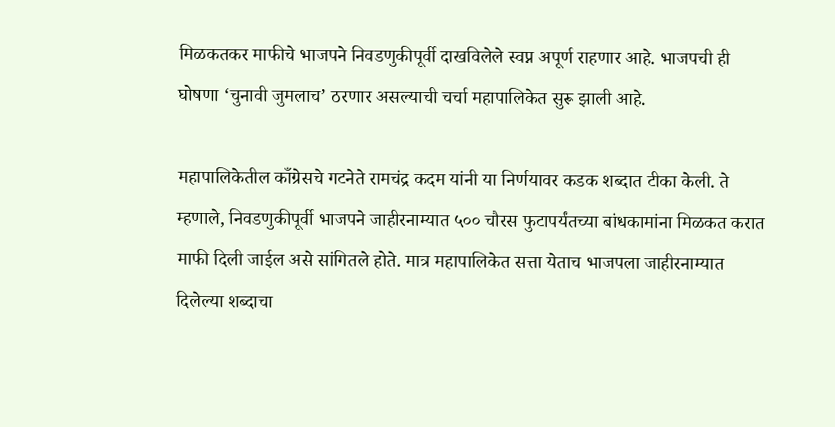मिळकतकर माफीचे भाजपने निवडणुकीपूर्वी दाखविलेले स्वप्न अपूर्ण राहणार आहे. भाजपची ही घोषणा ‘चुनावी जुमलाच’ ठरणार असल्याची चर्चा महापालिकेत सुरू झाली आहे.

महापालिकेतील काँग्रेसचे गटनेते रामचंद्र कदम यांनी या निर्णयावर कडक शब्दात टीका केली. ते म्हणाले, निवडणुकीपूर्वी भाजपने जाहीरनाम्यात ५०० चौरस फुटापर्यंतच्या बांधकामांना मिळकत करात माफी दिली जाईल असे सांगितले होते. मात्र महापालिकेत सत्ता येताच भाजपला जाहीरनाम्यात दिलेल्या शब्दाचा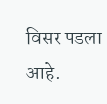विसर पडला आहे.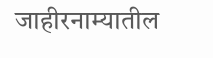जाहीरनाम्यातील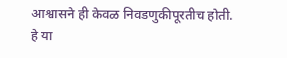आश्वासने ही केवळ निवडणुकीपूरतीच होती. हे या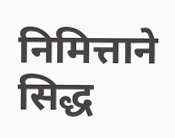निमित्ताने सिद्ध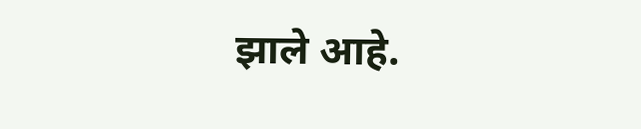झाले आहे.